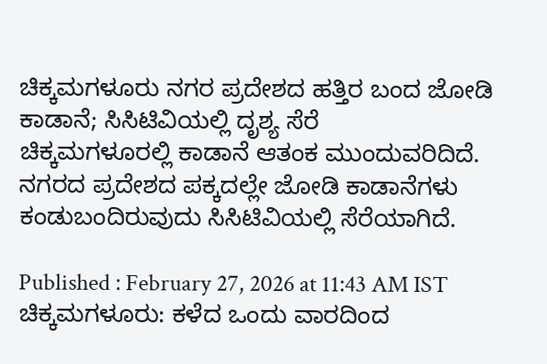ಚಿಕ್ಕಮಗಳೂರು ನಗರ ಪ್ರದೇಶದ ಹತ್ತಿರ ಬಂದ ಜೋಡಿ ಕಾಡಾನೆ; ಸಿಸಿಟಿವಿಯಲ್ಲಿ ದೃಶ್ಯ ಸೆರೆ
ಚಿಕ್ಕಮಗಳೂರಲ್ಲಿ ಕಾಡಾನೆ ಆತಂಕ ಮುಂದುವರಿದಿದೆ. ನಗರದ ಪ್ರದೇಶದ ಪಕ್ಕದಲ್ಲೇ ಜೋಡಿ ಕಾಡಾನೆಗಳು ಕಂಡುಬಂದಿರುವುದು ಸಿಸಿಟಿವಿಯಲ್ಲಿ ಸೆರೆಯಾಗಿದೆ.

Published : February 27, 2026 at 11:43 AM IST
ಚಿಕ್ಕಮಗಳೂರು: ಕಳೆದ ಒಂದು ವಾರದಿಂದ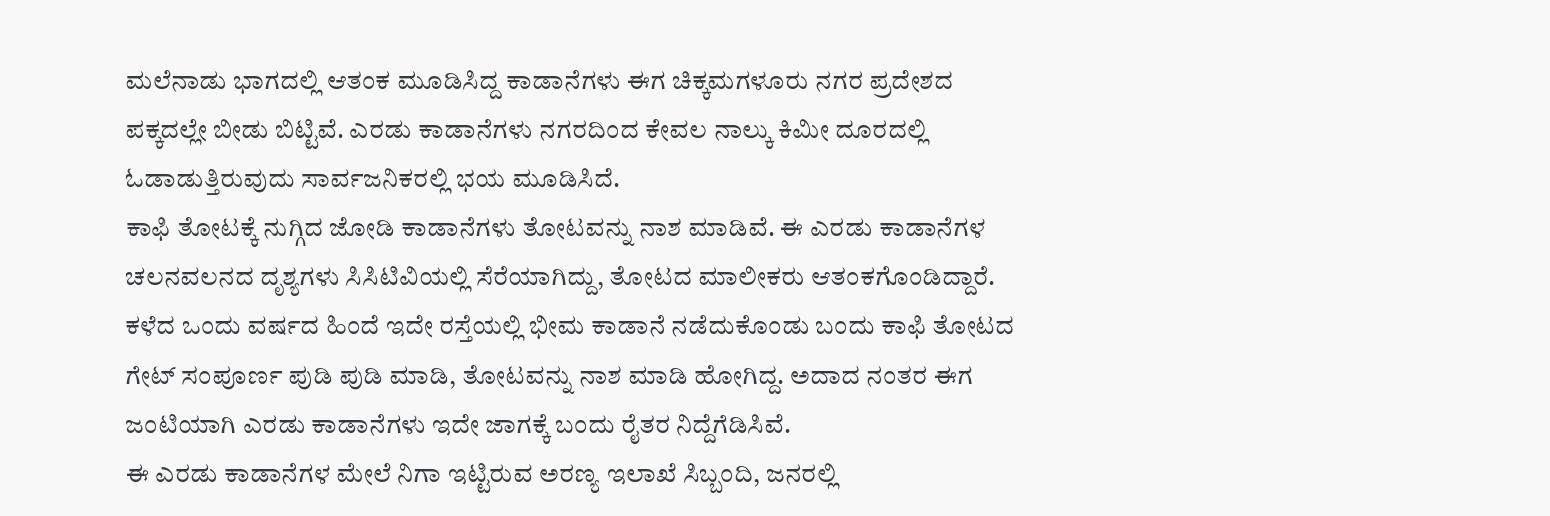ಮಲೆನಾಡು ಭಾಗದಲ್ಲಿ ಆತಂಕ ಮೂಡಿಸಿದ್ದ ಕಾಡಾನೆಗಳು ಈಗ ಚಿಕ್ಕಮಗಳೂರು ನಗರ ಪ್ರದೇಶದ ಪಕ್ಕದಲ್ಲೇ ಬೀಡು ಬಿಟ್ಟಿವೆ. ಎರಡು ಕಾಡಾನೆಗಳು ನಗರದಿಂದ ಕೇವಲ ನಾಲ್ಕು ಕಿಮೀ ದೂರದಲ್ಲಿ ಓಡಾಡುತ್ತಿರುವುದು ಸಾರ್ವಜನಿಕರಲ್ಲಿ ಭಯ ಮೂಡಿಸಿದೆ.
ಕಾಫಿ ತೋಟಕ್ಕೆ ನುಗ್ಗಿದ ಜೋಡಿ ಕಾಡಾನೆಗಳು ತೋಟವನ್ನು ನಾಶ ಮಾಡಿವೆ. ಈ ಎರಡು ಕಾಡಾನೆಗಳ ಚಲನವಲನದ ದೃಶ್ಯಗಳು ಸಿಸಿಟಿವಿಯಲ್ಲಿ ಸೆರೆಯಾಗಿದ್ದು, ತೋಟದ ಮಾಲೀಕರು ಆತಂಕಗೊಂಡಿದ್ದಾರೆ. ಕಳೆದ ಒಂದು ವರ್ಷದ ಹಿಂದೆ ಇದೇ ರಸ್ತೆಯಲ್ಲಿ ಭೀಮ ಕಾಡಾನೆ ನಡೆದುಕೊಂಡು ಬಂದು ಕಾಫಿ ತೋಟದ ಗೇಟ್ ಸಂಪೂರ್ಣ ಪುಡಿ ಪುಡಿ ಮಾಡಿ, ತೋಟವನ್ನು ನಾಶ ಮಾಡಿ ಹೋಗಿದ್ದ. ಅದಾದ ನಂತರ ಈಗ ಜಂಟಿಯಾಗಿ ಎರಡು ಕಾಡಾನೆಗಳು ಇದೇ ಜಾಗಕ್ಕೆ ಬಂದು ರೈತರ ನಿದ್ದೆಗೆಡಿಸಿವೆ.
ಈ ಎರಡು ಕಾಡಾನೆಗಳ ಮೇಲೆ ನಿಗಾ ಇಟ್ಟಿರುವ ಅರಣ್ಯ ಇಲಾಖೆ ಸಿಬ್ಬಂದಿ, ಜನರಲ್ಲಿ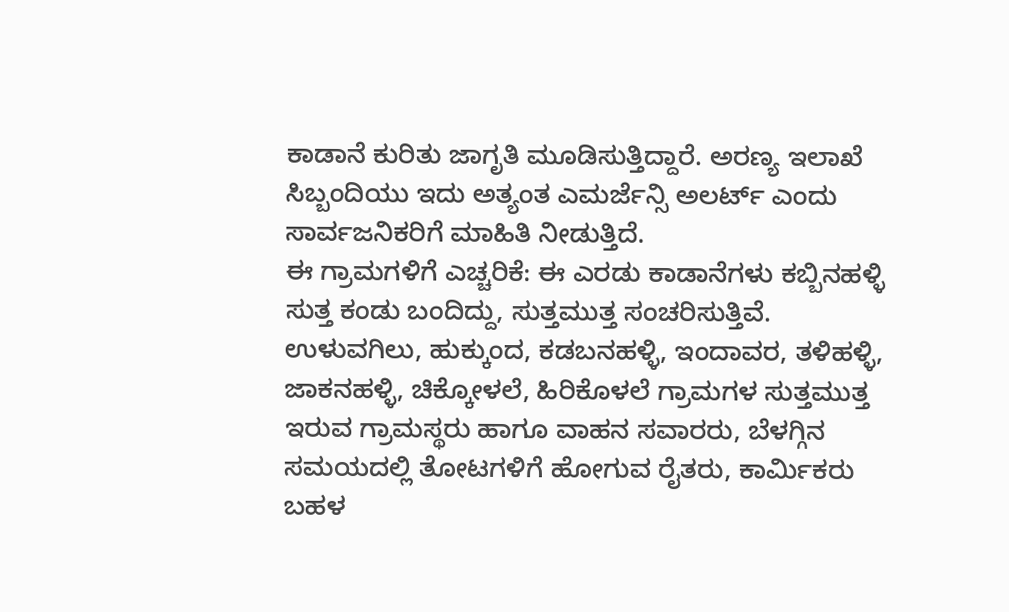ಕಾಡಾನೆ ಕುರಿತು ಜಾಗೃತಿ ಮೂಡಿಸುತ್ತಿದ್ದಾರೆ. ಅರಣ್ಯ ಇಲಾಖೆ ಸಿಬ್ಬಂದಿಯು ಇದು ಅತ್ಯಂತ ಎಮರ್ಜೆನ್ಸಿ ಅಲರ್ಟ್ ಎಂದು ಸಾರ್ವಜನಿಕರಿಗೆ ಮಾಹಿತಿ ನೀಡುತ್ತಿದೆ.
ಈ ಗ್ರಾಮಗಳಿಗೆ ಎಚ್ಚರಿಕೆ: ಈ ಎರಡು ಕಾಡಾನೆಗಳು ಕಬ್ಬಿನಹಳ್ಳಿ ಸುತ್ತ ಕಂಡು ಬಂದಿದ್ದು, ಸುತ್ತಮುತ್ತ ಸಂಚರಿಸುತ್ತಿವೆ. ಉಳುವಗಿಲು, ಹುಕ್ಕುಂದ, ಕಡಬನಹಳ್ಳಿ, ಇಂದಾವರ, ತಳಿಹಳ್ಳಿ, ಜಾಕನಹಳ್ಳಿ, ಚಿಕ್ಕೋಳಲೆ, ಹಿರಿಕೊಳಲೆ ಗ್ರಾಮಗಳ ಸುತ್ತಮುತ್ತ ಇರುವ ಗ್ರಾಮಸ್ಥರು ಹಾಗೂ ವಾಹನ ಸವಾರರು, ಬೆಳಗ್ಗಿನ ಸಮಯದಲ್ಲಿ ತೋಟಗಳಿಗೆ ಹೋಗುವ ರೈತರು, ಕಾರ್ಮಿಕರು ಬಹಳ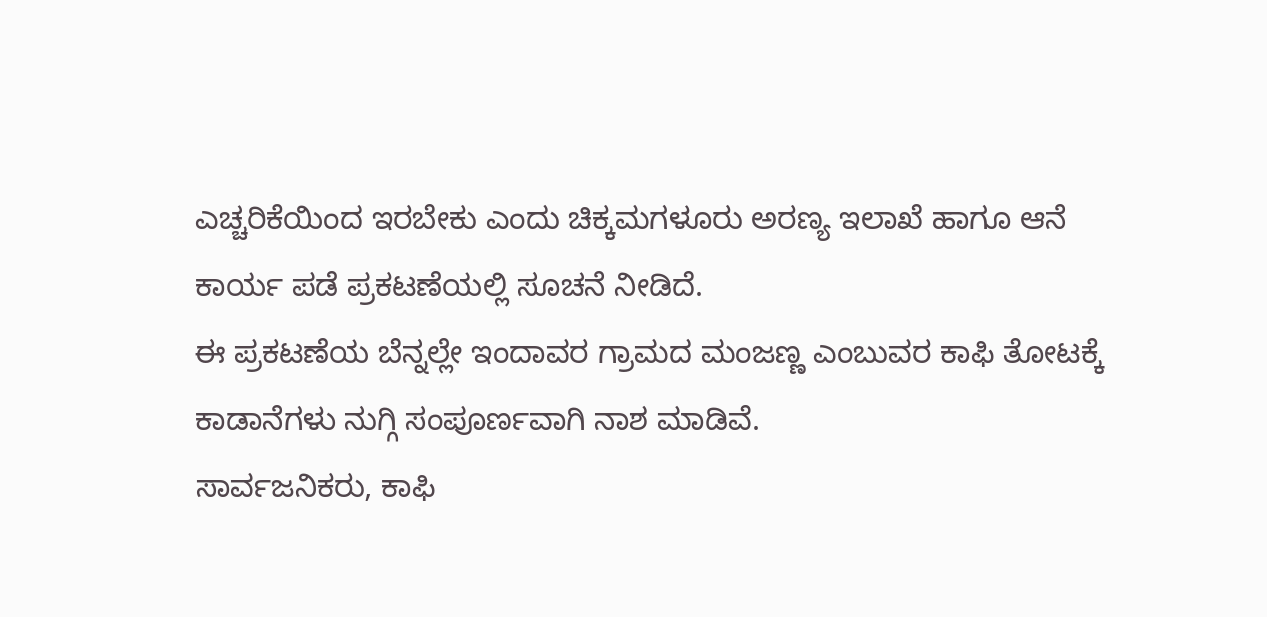ಎಚ್ಚರಿಕೆಯಿಂದ ಇರಬೇಕು ಎಂದು ಚಿಕ್ಕಮಗಳೂರು ಅರಣ್ಯ ಇಲಾಖೆ ಹಾಗೂ ಆನೆ ಕಾರ್ಯ ಪಡೆ ಪ್ರಕಟಣೆಯಲ್ಲಿ ಸೂಚನೆ ನೀಡಿದೆ.
ಈ ಪ್ರಕಟಣೆಯ ಬೆನ್ನಲ್ಲೇ ಇಂದಾವರ ಗ್ರಾಮದ ಮಂಜಣ್ಣ ಎಂಬುವರ ಕಾಫಿ ತೋಟಕ್ಕೆ ಕಾಡಾನೆಗಳು ನುಗ್ಗಿ ಸಂಪೂರ್ಣವಾಗಿ ನಾಶ ಮಾಡಿವೆ.
ಸಾರ್ವಜನಿಕರು, ಕಾಫಿ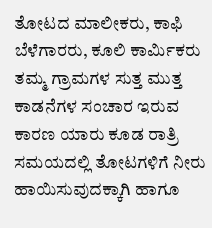ತೋಟದ ಮಾಲೀಕರು, ಕಾಫಿ ಬೆಳೆಗಾರರು, ಕೂಲಿ ಕಾರ್ಮಿಕರು ತಮ್ಮ ಗ್ರಾಮಗಳ ಸುತ್ತ ಮುತ್ತ ಕಾಡನೆಗಳ ಸಂಚಾರ ಇರುವ ಕಾರಣ ಯಾರು ಕೂಡ ರಾತ್ರಿ ಸಮಯದಲ್ಲಿ ತೋಟಗಳಿಗೆ ನೀರು ಹಾಯಿಸುವುದಕ್ಕಾಗಿ ಹಾಗೂ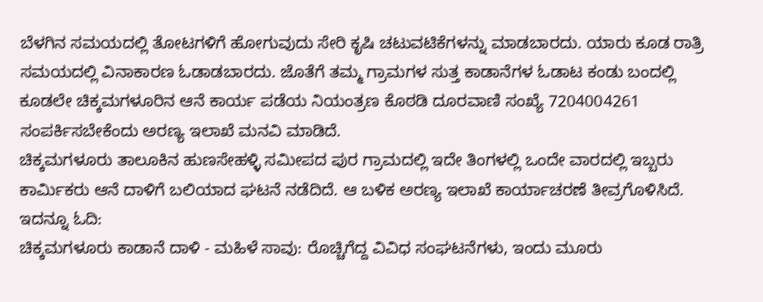ಬೆಳಗಿನ ಸಮಯದಲ್ಲಿ ತೋಟಗಳಿಗೆ ಹೋಗುವುದು ಸೇರಿ ಕೃಷಿ ಚಟುವಟಿಕೆಗಳನ್ನು ಮಾಡಬಾರದು. ಯಾರು ಕೂಡ ರಾತ್ರಿ ಸಮಯದಲ್ಲಿ ವಿನಾಕಾರಣ ಓಡಾಡಬಾರದು. ಜೊತೆಗೆ ತಮ್ಮ ಗ್ರಾಮಗಳ ಸುತ್ತ ಕಾಡಾನೆಗಳ ಓಡಾಟ ಕಂಡು ಬಂದಲ್ಲಿ ಕೂಡಲೇ ಚಿಕ್ಕಮಗಳೂರಿನ ಆನೆ ಕಾರ್ಯ ಪಡೆಯ ನಿಯಂತ್ರಣ ಕೊಠಡಿ ದೂರವಾಣಿ ಸಂಖ್ಯೆ 7204004261 ಸಂಪರ್ಕಿಸಬೇಕೆಂದು ಅರಣ್ಯ ಇಲಾಖೆ ಮನವಿ ಮಾಡಿದೆ.
ಚಿಕ್ಕಮಗಳೂರು ತಾಲೂಕಿನ ಹುಣಸೇಹಳ್ಳಿ ಸಮೀಪದ ಪುರ ಗ್ರಾಮದಲ್ಲಿ ಇದೇ ತಿಂಗಳಲ್ಲಿ ಒಂದೇ ವಾರದಲ್ಲಿ ಇಬ್ಬರು ಕಾರ್ಮಿಕರು ಆನೆ ದಾಳಿಗೆ ಬಲಿಯಾದ ಘಟನೆ ನಡೆದಿದೆ. ಆ ಬಳಿಕ ಅರಣ್ಯ ಇಲಾಖೆ ಕಾರ್ಯಾಚರಣೆ ತೀವ್ರಗೊಳಿಸಿದೆ.
ಇದನ್ನೂ ಓದಿ:
ಚಿಕ್ಕಮಗಳೂರು ಕಾಡಾನೆ ದಾಳಿ - ಮಹಿಳೆ ಸಾವು: ರೊಚ್ಚಿಗೆದ್ದ ವಿವಿಧ ಸಂಘಟನೆಗಳು, ಇಂದು ಮೂರು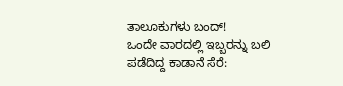ತಾಲೂಕುಗಳು ಬಂದ್!
ಒಂದೇ ವಾರದಲ್ಲಿ ಇಬ್ಬರನ್ನು ಬಲಿ ಪಡೆದಿದ್ದ ಕಾಡಾನೆ ಸೆರೆ: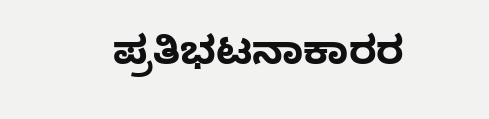ಪ್ರತಿಭಟನಾಕಾರರ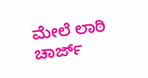ಮೇಲೆ ಲಾಠಿ ಚಾರ್ಜ್